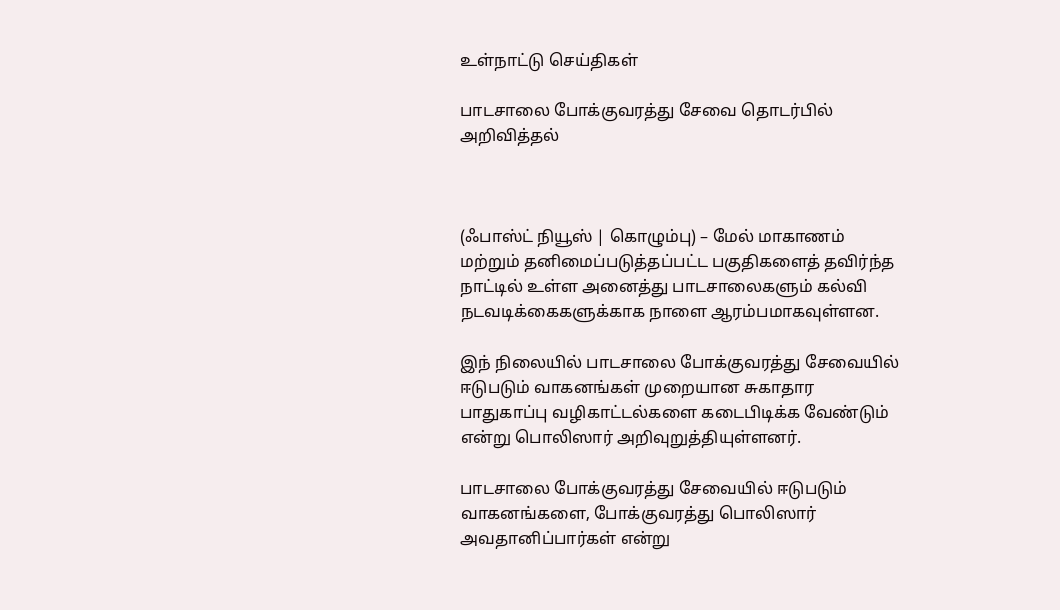உள்நாட்டு செய்திகள்

பாடசாலை போக்குவரத்து சேவை தொடர்பில் அறிவித்தல்



(ஃபாஸ்ட் நியூஸ் | கொழும்பு) – மேல் மாகாணம் மற்றும் தனிமைப்படுத்தப்பட்ட பகுதிகளைத் தவிர்ந்த நாட்டில் உள்ள அனைத்து பாடசாலைகளும் கல்வி நடவடிக்கைகளுக்காக நாளை ஆரம்பமாகவுள்ளன.

இந் நிலையில் பாடசாலை போக்குவரத்து சேவையில் ஈடுபடும் வாகனங்கள் முறையான சுகாதார பாதுகாப்பு வழிகாட்டல்களை கடைபிடிக்க வேண்டும் என்று பொலிஸார் அறிவுறுத்தியுள்ளனர்.

பாடசாலை போக்குவரத்து சேவையில் ஈடுபடும் வாகனங்களை, போக்குவரத்து பொலிஸார் அவதானிப்பார்கள் என்று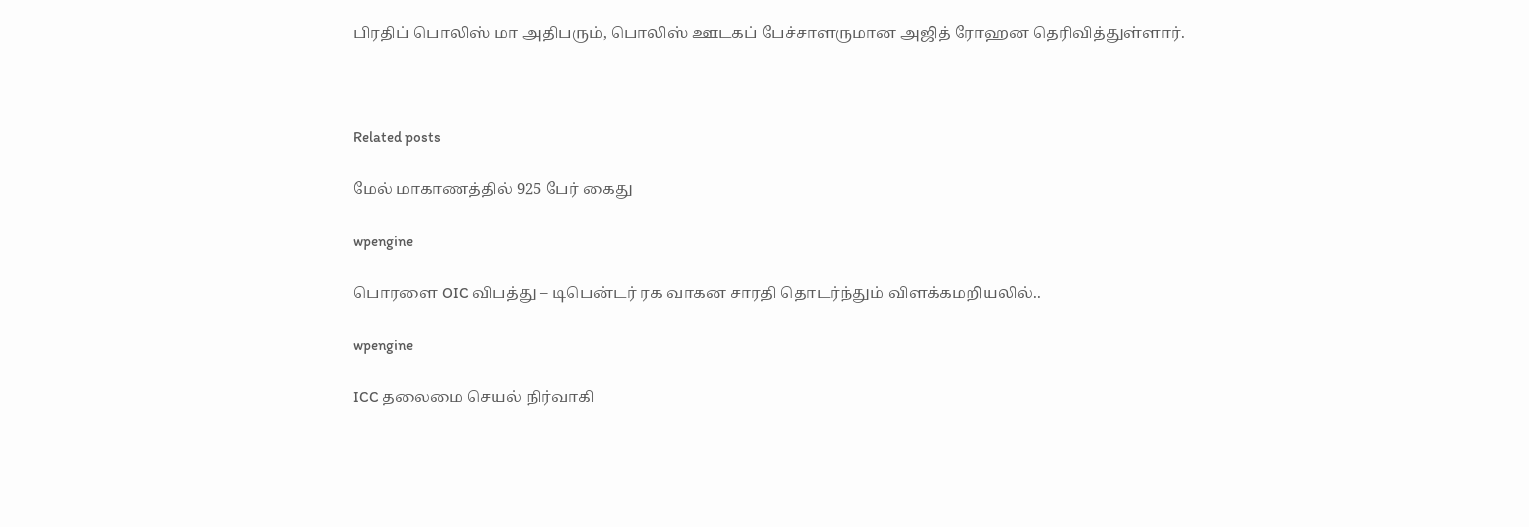பிரதிப் பொலிஸ் மா அதிபரும், பொலிஸ் ஊடகப் பேச்சாளருமான அஜித் ரோஹன தெரிவித்துள்ளார்.



Related posts

மேல் மாகாணத்தில் 925 பேர் கைது

wpengine

பொரளை OIC விபத்து – டிபென்டர் ரக வாகன சாரதி தொடர்ந்தும் விளக்கமறியலில்..

wpengine

ICC தலைமை செயல் நிர்வாகி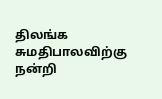திலங்க சுமதிபாலவிற்கு நன்றி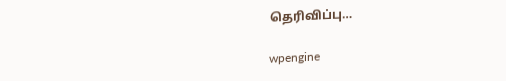தெரிவிப்பு…

wpengine